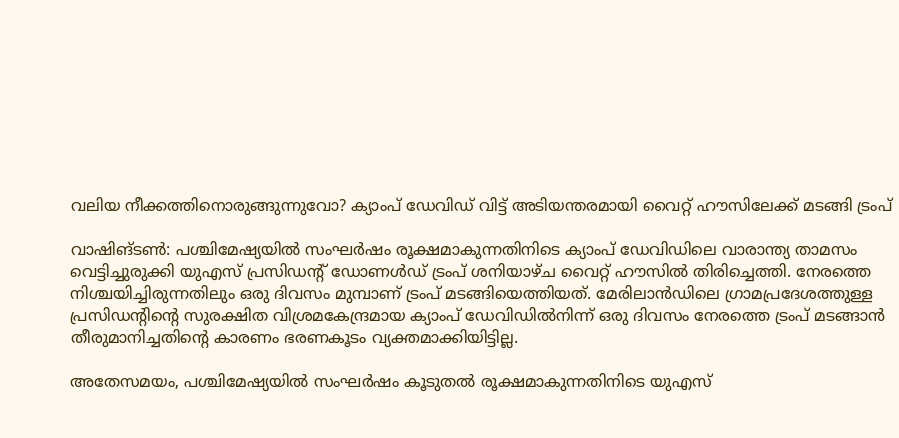വലിയ നീക്കത്തിനൊരുങ്ങുന്നുവോ? ക്യാംപ് ഡേവിഡ് വിട്ട് അടിയന്തരമായി വൈറ്റ് ഹൗസിലേക്ക് മടങ്ങി ട്രംപ്

വാഷിങ്ടൺ: പശ്ചിമേഷ്യയിൽ സംഘർഷം രൂക്ഷമാകുന്നതിനിടെ ക്യാംപ് ഡേവിഡിലെ വാരാന്ത്യ താമസം വെട്ടിച്ചുരുക്കി യുഎസ് പ്രസിഡന്റ് ഡോണൾഡ് ട്രംപ് ശനിയാഴ്ച വൈറ്റ് ഹൗസിൽ തിരിച്ചെത്തി. നേരത്തെ നിശ്ചയിച്ചിരുന്നതിലും ഒരു ദിവസം മുമ്പാണ് ട്രംപ് മടങ്ങിയെത്തിയത്. മേരിലാൻഡിലെ ഗ്രാമപ്രദേശത്തുള്ള പ്രസിഡന്റിന്റെ സുരക്ഷിത വിശ്രമകേന്ദ്രമായ ക്യാംപ് ഡേവിഡിൽനിന്ന് ഒരു ദിവസം നേരത്തെ ട്രംപ് മടങ്ങാൻ തീരുമാനിച്ചതിന്റെ കാരണം ഭരണകൂടം വ്യക്തമാക്കിയിട്ടില്ല.

അതേസമയം, പശ്ചിമേഷ്യയിൽ സംഘർഷം കൂടുതൽ രൂക്ഷമാകുന്നതിനിടെ യുഎസ്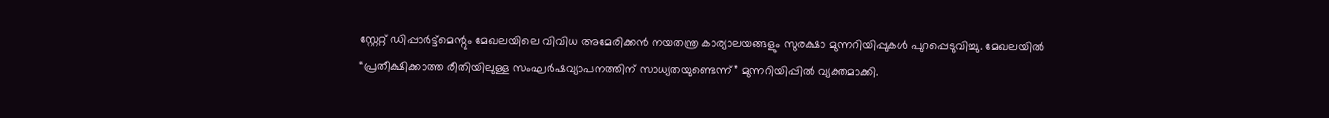സ്റ്റേറ്റ് ഡിപ്പാർട്ട്‌മെന്റും മേഖലയിലെ വിവിധ അമേരിക്കൻ നയതന്ത്ര കാര്യാലയങ്ങളും സുരക്ഷാ മുന്നറിയിപ്പുകൾ പുറപ്പെടുവിച്ചു. മേഖലയിൽ “പ്രതീക്ഷിക്കാത്ത രീതിയിലുള്ള സംഘർഷവ്യാപനത്തിന് സാധ്യതയുണ്ടെന്ന്” മുന്നറിയിപ്പിൽ വ്യക്തമാക്കി.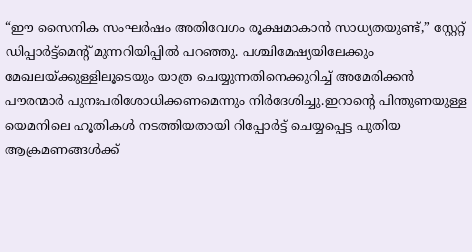“ഈ സൈനിക സംഘർഷം അതിവേഗം രൂക്ഷമാകാൻ സാധ്യതയുണ്ട്,” സ്റ്റേറ്റ് ഡിപ്പാർട്ട്‌മെന്റ് മുന്നറിയിപ്പിൽ പറഞ്ഞു. പശ്ചിമേഷ്യയിലേക്കും മേഖലയ്ക്കുള്ളിലൂടെയും യാത്ര ചെയ്യുന്നതിനെക്കുറിച്ച് അമേരിക്കൻ പൗരന്മാർ പുനഃപരിശോധിക്കണമെന്നും നിർദേശിച്ചു.ഇറാന്റെ പിന്തുണയുള്ള യെമനിലെ ഹൂതികൾ നടത്തിയതായി റിപ്പോർട്ട് ചെയ്യപ്പെട്ട പുതിയ ആക്രമണങ്ങൾക്ക്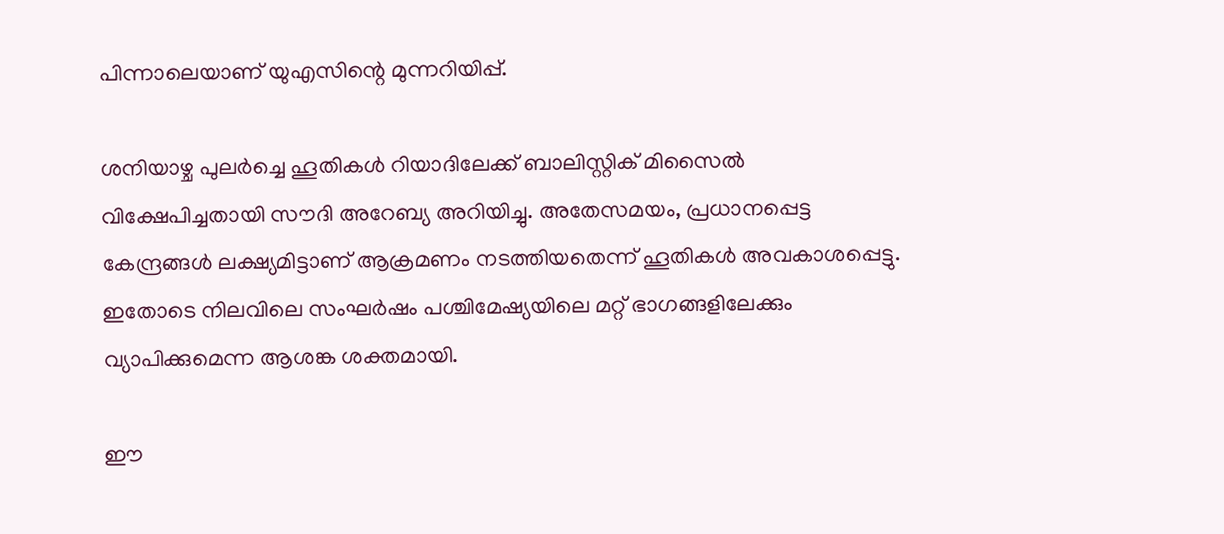പിന്നാലെയാണ് യുഎസിന്റെ മുന്നറിയിപ്പ്.

ശനിയാഴ്ച പുലർച്ചെ ഹൂതികൾ റിയാദിലേക്ക് ബാലിസ്റ്റിക് മിസൈൽ വിക്ഷേപിച്ചതായി സൗദി അറേബ്യ അറിയിച്ചു. അതേസമയം, പ്രധാനപ്പെട്ട കേന്ദ്രങ്ങൾ ലക്ഷ്യമിട്ടാണ് ആക്രമണം നടത്തിയതെന്ന് ഹൂതികൾ അവകാശപ്പെട്ടു. ഇതോടെ നിലവിലെ സംഘർഷം പശ്ചിമേഷ്യയിലെ മറ്റ് ഭാഗങ്ങളിലേക്കും വ്യാപിക്കുമെന്ന ആശങ്ക ശക്തമായി.

ഈ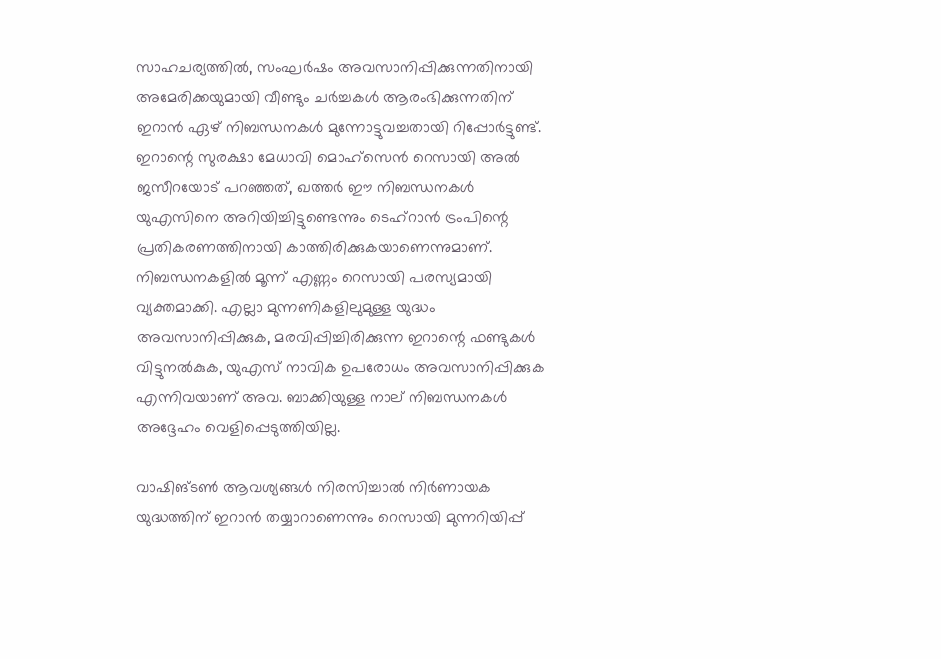സാഹചര്യത്തിൽ, സംഘർഷം അവസാനിപ്പിക്കുന്നതിനായി അമേരിക്കയുമായി വീണ്ടും ചർച്ചകൾ ആരംഭിക്കുന്നതിന് ഇറാൻ ഏഴ് നിബന്ധനകൾ മുന്നോട്ടുവച്ചതായി റിപ്പോർട്ടുണ്ട്. ഇറാന്റെ സുരക്ഷാ മേധാവി മൊഹ്‌സെൻ റെസായി അൽ ജസീറയോട് പറഞ്ഞത്, ഖത്തർ ഈ നിബന്ധനകൾ യുഎസിനെ അറിയിച്ചിട്ടുണ്ടെന്നും ടെഹ്റാൻ ട്രംപിന്റെ പ്രതികരണത്തിനായി കാത്തിരിക്കുകയാണെന്നുമാണ്. നിബന്ധനകളിൽ മൂന്ന് എണ്ണം റെസായി പരസ്യമായി വ്യക്തമാക്കി. എല്ലാ മുന്നണികളിലുമുള്ള യുദ്ധം അവസാനിപ്പിക്കുക, മരവിപ്പിച്ചിരിക്കുന്ന ഇറാന്റെ ഫണ്ടുകൾ വിട്ടുനൽകുക, യുഎസ് നാവിക ഉപരോധം അവസാനിപ്പിക്കുക എന്നിവയാണ് അവ. ബാക്കിയുള്ള നാല് നിബന്ധനകൾ അദ്ദേഹം വെളിപ്പെടുത്തിയില്ല.

വാഷിങ്ടൺ ആവശ്യങ്ങൾ നിരസിച്ചാൽ നിർണായക യുദ്ധത്തിന് ഇറാൻ തയ്യാറാണെന്നും റെസായി മുന്നറിയിപ്പ്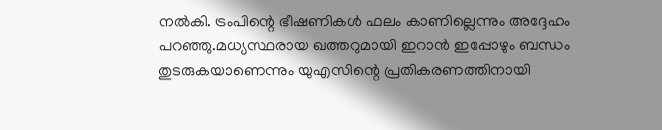നൽകി. ട്രംപിന്റെ ഭീഷണികൾ ഫലം കാണില്ലെന്നും അദ്ദേഹം പറഞ്ഞു.മധ്യസ്ഥരായ ഖത്തറുമായി ഇറാൻ ഇപ്പോഴും ബന്ധം തുടരുകയാണെന്നും യുഎസിന്റെ പ്രതികരണത്തിനായി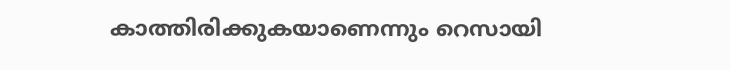കാത്തിരിക്കുകയാണെന്നും റെസായി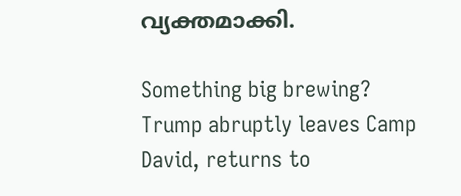വ്യക്തമാക്കി.

Something big brewing? Trump abruptly leaves Camp David, returns to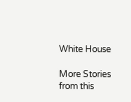White House

More Stories from this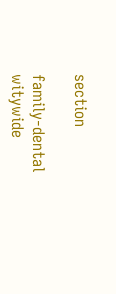section

family-dental
witywide